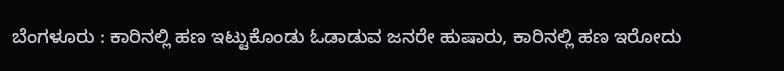ಬೆಂಗಳೂರು : ಕಾರಿನಲ್ಲಿ ಹಣ ಇಟ್ಟುಕೊಂಡು ಓಡಾಡುವ ಜನರೇ ಹುಷಾರು, ಕಾರಿನಲ್ಲಿ ಹಣ ಇರೋದು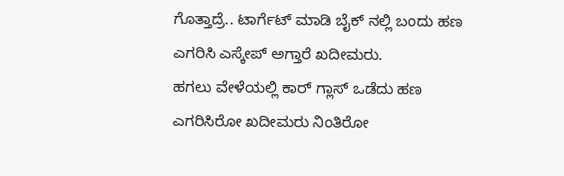ಗೊತ್ತಾದ್ರೆ.. ಟಾರ್ಗೆಟ್ ಮಾಡಿ ಬೈಕ್ ನಲ್ಲಿ ಬಂದು ಹಣ ಎಗರಿಸಿ ಎಸ್ಕೇಪ್ ಅಗ್ತಾರೆ ಖದೀಮರು.
ಹಗಲು ವೇಳೆಯಲ್ಲಿ ಕಾರ್ ಗ್ಲಾಸ್ ಒಡೆದು ಹಣ ಎಗರಿಸಿರೋ ಖದೀಮರು ನಿಂತಿರೋ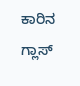ಕಾರಿನ ಗ್ಲಾಸ್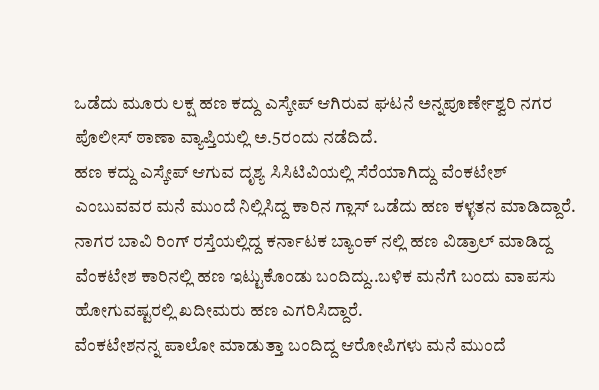ಒಡೆದು ಮೂರು ಲಕ್ಷ ಹಣ ಕದ್ದು ಎಸ್ಕೇಪ್ ಆಗಿರುವ ಘಟನೆ ಅನ್ನಪೂರ್ಣೇಶ್ವರಿ ನಗರ ಪೊಲೀಸ್ ಠಾಣಾ ವ್ಯಾಪ್ತಿಯಲ್ಲಿ ಅ.5ರಂದು ನಡೆದಿದೆ.
ಹಣ ಕದ್ದು ಎಸ್ಕೇಪ್ ಆಗುವ ದೃಶ್ಯ ಸಿಸಿಟಿವಿಯಲ್ಲಿ ಸೆರೆಯಾಗಿದ್ದು ವೆಂಕಟೇಶ್ ಎಂಬುವವರ ಮನೆ ಮುಂದೆ ನಿಲ್ಲಿಸಿದ್ದ ಕಾರಿನ ಗ್ಲಾಸ್ ಒಡೆದು ಹಣ ಕಳ್ಳತನ ಮಾಡಿದ್ದಾರೆ.
ನಾಗರ ಬಾವಿ ರಿಂಗ್ ರಸ್ತೆಯಲ್ಲಿದ್ದ ಕರ್ನಾಟಕ ಬ್ಯಾಂಕ್ ನಲ್ಲಿ ಹಣ ವಿಡ್ರಾಲ್ ಮಾಡಿದ್ದ ವೆಂಕಟೇಶ ಕಾರಿನಲ್ಲಿ ಹಣ ಇಟ್ಟುಕೊಂಡು ಬಂದಿದ್ದು..ಬಳಿಕ ಮನೆಗೆ ಬಂದು ವಾಪಸು ಹೋಗುವಷ್ಟರಲ್ಲಿ ಖದೀಮರು ಹಣ ಎಗರಿಸಿದ್ದಾರೆ.
ವೆಂಕಟೇಶನನ್ನ ಪಾಲೋ ಮಾಡುತ್ತಾ ಬಂದಿದ್ದ ಆರೋಪಿಗಳು ಮನೆ ಮುಂದೆ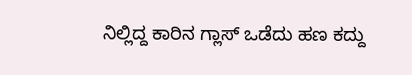ನಿಲ್ಲಿದ್ದ ಕಾರಿನ ಗ್ಲಾಸ್ ಒಡೆದು ಹಣ ಕದ್ದು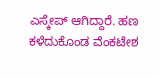ಎಸ್ಕೇಪ್ ಆಗಿದ್ದಾರೆ. ಹಣ ಕಳೆದುಕೊಂಡ ವೆಂಕಟೇಶ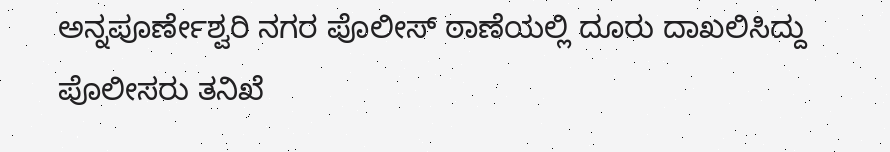ಅನ್ನಪೂರ್ಣೇಶ್ವರಿ ನಗರ ಪೊಲೀಸ್ ಠಾಣೆಯಲ್ಲಿ ದೂರು ದಾಖಲಿಸಿದ್ದು ಪೊಲೀಸರು ತನಿಖೆ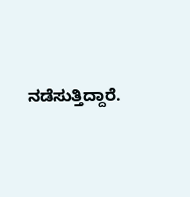ನಡೆಸುತ್ತಿದ್ದಾರೆ.